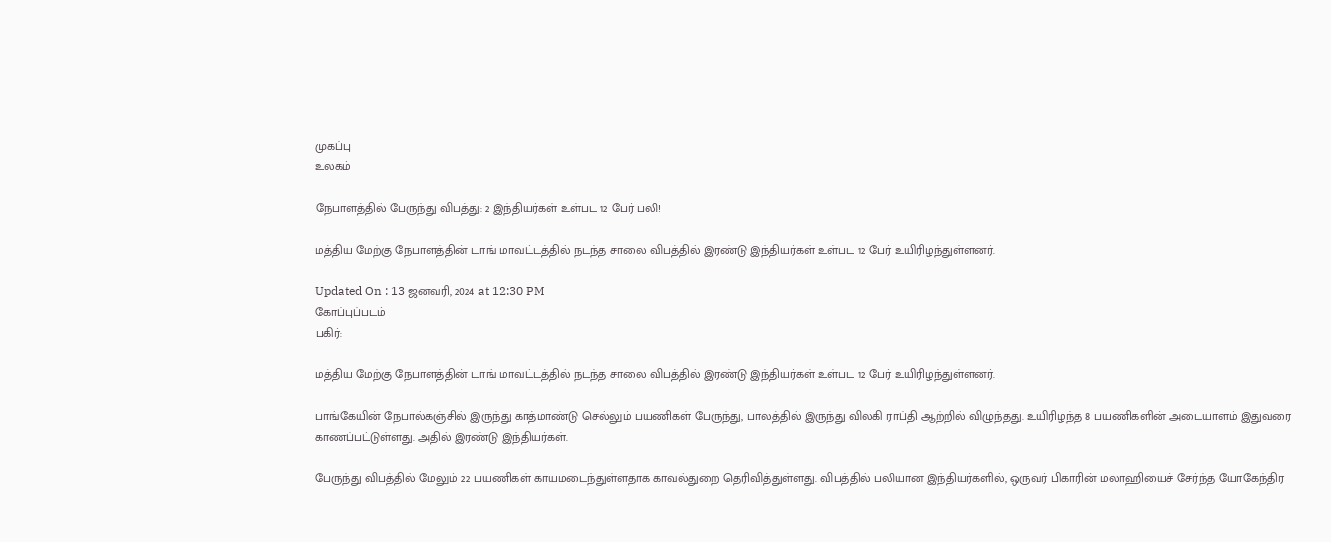முகப்பு
உலகம்

நேபாளத்தில் பேருந்து விபத்து: 2 இந்தியர்கள் உள்பட 12 பேர் பலி!

மத்திய மேற்கு நேபாளத்தின் டாங் மாவட்டத்தில் நடந்த சாலை விபத்தில் இரண்டு இந்தியர்கள் உள்பட 12 பேர் உயிரிழந்துள்ளனர்.

Updated On : 13 ஜனவரி, 2024 at 12:30 PM
கோப்புப்படம்
பகிர்:

மத்திய மேற்கு நேபாளத்தின் டாங் மாவட்டத்தில் நடந்த சாலை விபத்தில் இரண்டு இந்தியர்கள் உள்பட 12 பேர் உயிரிழந்துள்ளனர்.

பாங்கேயின் நேபால்கஞ்சில் இருந்து காத்மாண்டு செல்லும் பயணிகள் பேருந்து, பாலத்தில் இருந்து விலகி ராப்தி ஆற்றில் விழுந்தது. உயிரிழந்த 8 பயணிகளின் அடையாளம் இதுவரை காணப்பட்டுள்ளது. அதில் இரண்டு இந்தியர்கள்.

பேருந்து விபத்தில் மேலும் 22 பயணிகள் காயமடைந்துள்ளதாக காவல்துறை தெரிவித்துள்ளது. விபத்தில் பலியான இந்தியர்களில், ஒருவர் பிகாரின் மலாஹியைச் சேர்ந்த யோகேந்திர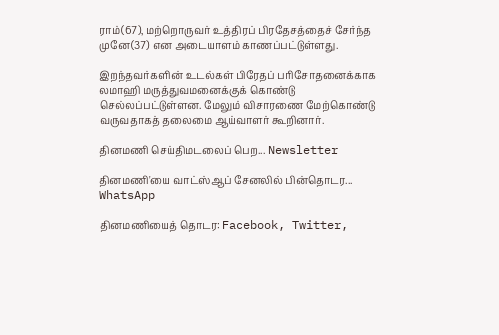ராம்(67), மற்றொருவர் உத்திரப் பிரதேசத்தைச் சேர்ந்த முனே(37) என அடையாளம் காணப்பட்டுள்ளது.

இறந்தவர்களின் உடல்கள் பிரேதப் பரிசோதனைக்காக லமாஹி மருத்துவமனைக்குக் கொண்டு செல்லப்பட்டுள்ளன. மேலும் விசாரணை மேற்கொண்டு வருவதாகத் தலைமை ஆய்வாளர் கூறினார்.

தினமணி செய்திமடலைப் பெற... Newsletter

தினமணி'யை வாட்ஸ்ஆப் சேனலில் பின்தொடர... WhatsApp

தினமணியைத் தொடர: Facebook, Twitter,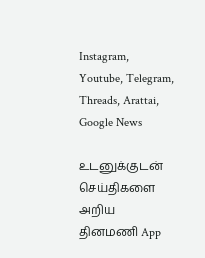Instagram, Youtube, Telegram, Threads, Arattai, Google News

உடனுக்குடன் செய்திகளை அறிய தினமணி App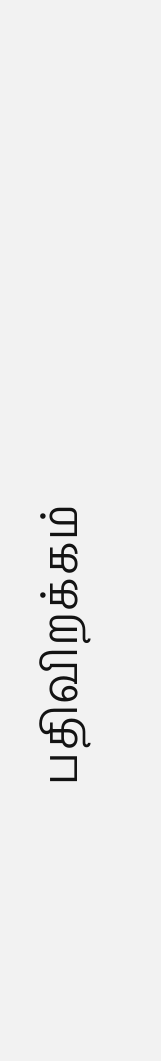பதிவிறக்கம்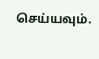செய்யவும்.